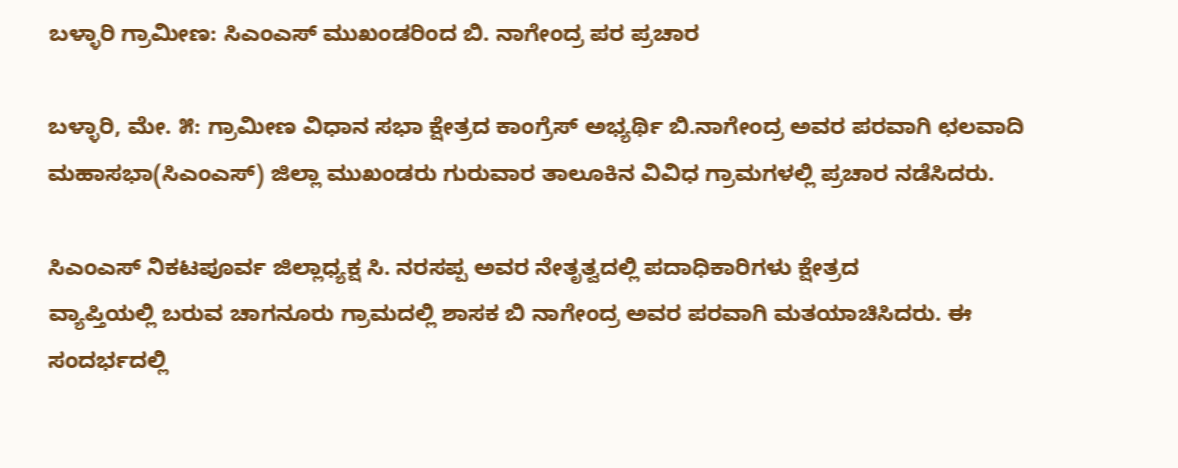ಬಳ್ಳಾರಿ ಗ್ರಾಮೀಣ: ಸಿಎಂಎಸ್ ಮುಖಂಡರಿಂದ‌ ಬಿ. ನಾಗೇಂದ್ರ ಪರ ಪ್ರಚಾರ

ಬಳ್ಳಾರಿ, ಮೇ. ೫: ಗ್ರಾಮೀಣ ವಿಧಾನ ಸಭಾ ಕ್ಷೇತ್ರದ ಕಾಂಗ್ರೆಸ್ ಅಭ್ಯರ್ಥಿ ಬಿ.ನಾಗೇಂದ್ರ ಅವರ ಪರವಾಗಿ ಛಲವಾದಿ ಮಹಾಸಭಾ(ಸಿಎಂಎಸ್) ಜಿಲ್ಲಾ‌ ಮುಖಂಡರು ಗುರುವಾರ ತಾಲೂಕಿನ‌ ವಿವಿಧ ಗ್ರಾಮಗಳಲ್ಲಿ ಪ್ರಚಾರ ನಡೆಸಿದರು.

ಸಿಎಂಎಸ್ ನಿಕಟಪೂರ್ವ ಜಿಲ್ಲಾಧ್ಯಕ್ಷ ಸಿ. ನರಸಪ್ಪ ಅವರ ನೇತೃತ್ವದಲ್ಲಿ ಪದಾಧಿಕಾರಿಗಳು ಕ್ಷೇತ್ರದ
ವ್ಯಾಪ್ತಿಯಲ್ಲಿ ಬರುವ ಚಾಗನೂರು ಗ್ರಾಮದಲ್ಲಿ ಶಾಸಕ ಬಿ ನಾಗೇಂದ್ರ ಅವರ ಪರವಾಗಿ ಮತಯಾಚಿಸಿದರು. ಈ ಸಂದರ್ಭದಲ್ಲಿ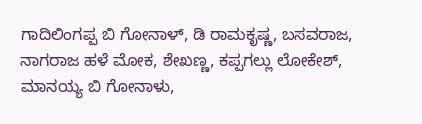ಗಾದಿಲಿಂಗಪ್ಪ ಬಿ ಗೋನಾಳ್, ಡಿ ರಾಮಕೃಷ್ಣ, ಬಸವರಾಜ, ನಾಗರಾಜ ಹಳೆ ಮೋಕ, ಶೇಖಣ್ಣ, ಕಪ್ಪಗಲ್ಲು ಲೋಕೇಶ್, ಮಾನಯ್ಯ ಬಿ ಗೋನಾಳು,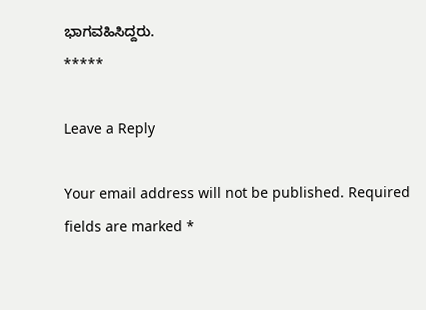ಭಾಗವಹಿಸಿದ್ದರು.
*****

Leave a Reply

Your email address will not be published. Required fields are marked *